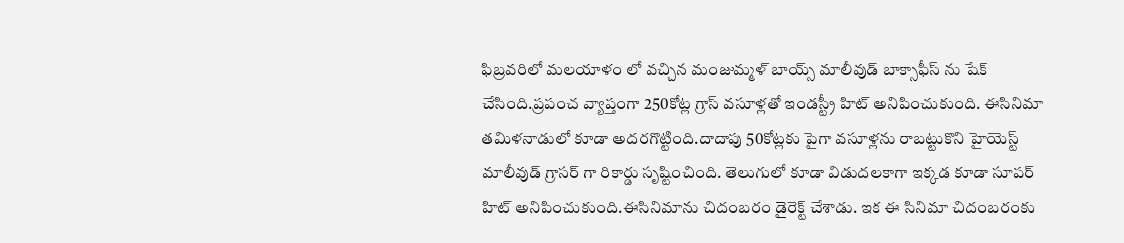ఫిబ్రవరిలో మలయాళం లో వచ్చిన మంజుమ్మళ్ బాయ్స్ మాలీవుడ్ బాక్సాఫీస్ ను షేక్ చేసింది.ప్రపంచ వ్యాప్తంగా 250కోట్ల గ్రాస్ వసూళ్లతో ఇండస్ట్రీ హిట్ అనిపించుకుంది. ఈసినిమా తమిళనాడులో కూడా అదరగొట్టింది.దాదాపు 50కోట్లకు పైగా వసూళ్లను రాబట్టుకొని హైయెస్ట్ మాలీవుడ్ గ్రాసర్ గా రికార్డు సృష్టించింది. తెలుగులో కూడా విడుదలకాగా ఇక్కడ కూడా సూపర్ హిట్ అనిపించుకుంది.ఈసినిమాను చిదంబరం డైరెక్ట్ చేశాడు. ఇక ఈ సినిమా చిదంబరంకు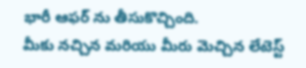భారీ ఆఫర్ ను తీసుకొచ్చింది.
మీకు నచ్చిన మరియు మీరు మెచ్చిన లేటెస్ట్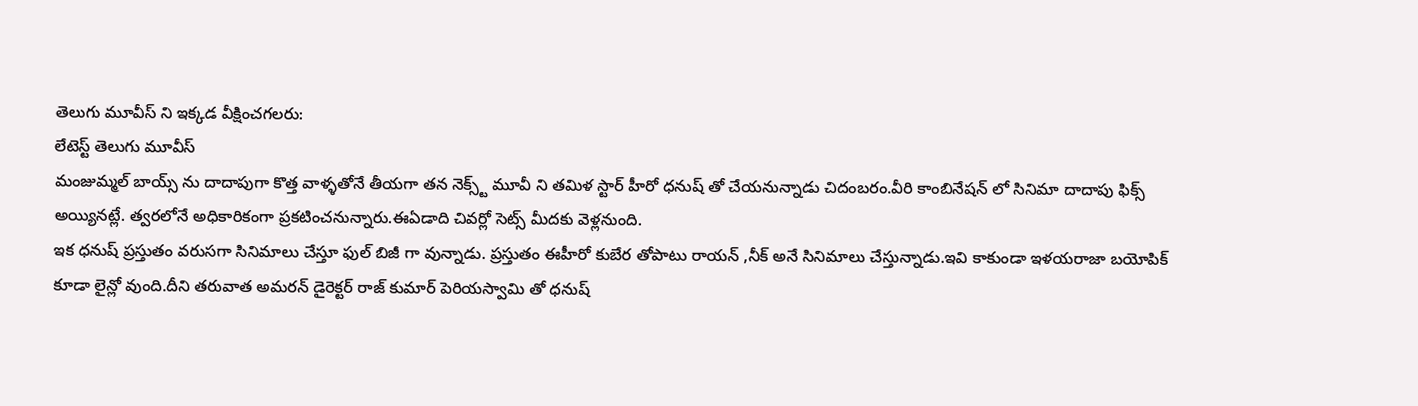తెలుగు మూవీస్ ని ఇక్కడ వీక్షించగలరు:
లేటెస్ట్ తెలుగు మూవీస్
మంజుమ్మల్ బాయ్స్ ను దాదాపుగా కొత్త వాళ్ళతోనే తీయగా తన నెక్స్ట్ మూవీ ని తమిళ స్టార్ హీరో ధనుష్ తో చేయనున్నాడు చిదంబరం.వీరి కాంబినేషన్ లో సినిమా దాదాపు ఫిక్స్ అయ్యినట్లే. త్వరలోనే అధికారికంగా ప్రకటించనున్నారు.ఈఏడాది చివర్లో సెట్స్ మీదకు వెళ్లనుంది.
ఇక ధనుష్ ప్రస్తుతం వరుసగా సినిమాలు చేస్తూ ఫుల్ బిజీ గా వున్నాడు. ప్రస్తుతం ఈహీరో కుబేర తోపాటు రాయన్ ,నీక్ అనే సినిమాలు చేస్తున్నాడు.ఇవి కాకుండా ఇళయరాజా బయోపిక్ కూడా లైన్లో వుంది.దీని తరువాత అమరన్ డైరెక్టర్ రాజ్ కుమార్ పెరియస్వామి తో ధనుష్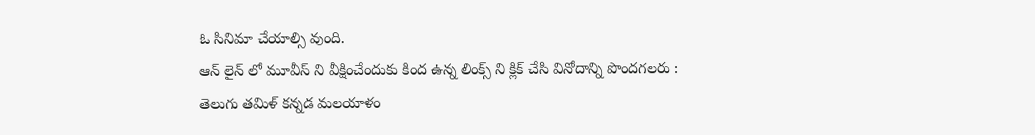ఓ సినిమా చేయాల్సి వుంది.
ఆన్ లైన్ లో మూవీస్ ని వీక్షించేందుకు కింద ఉన్న లింక్స్ ని క్లిక్ చేసి వినోదాన్ని పొందగలరు :
తెలుగు తమిళ్ కన్నడ మలయాళం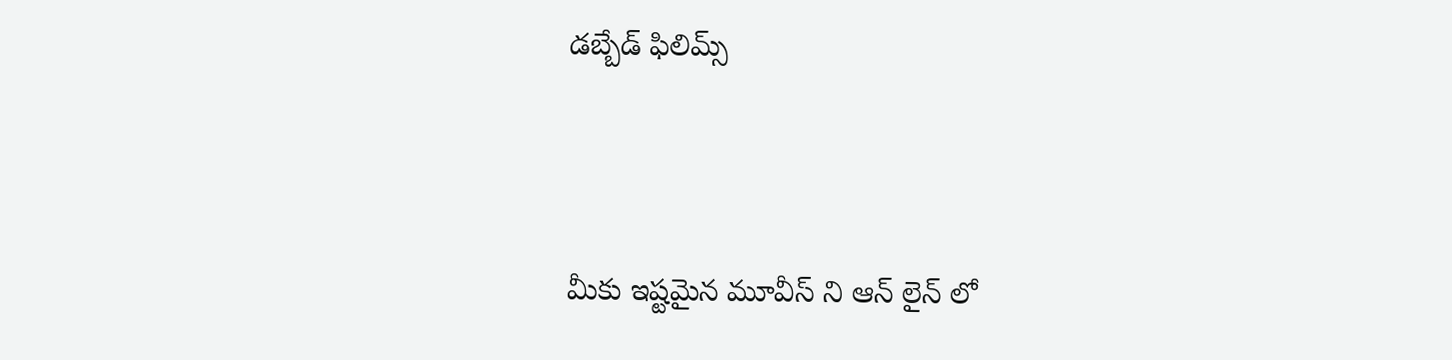డబ్బేడ్ ఫిలిమ్స్




మీకు ఇష్టమైన మూవీస్ ని ఆన్ లైన్ లో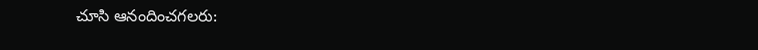చూసి ఆనందించగలరు: